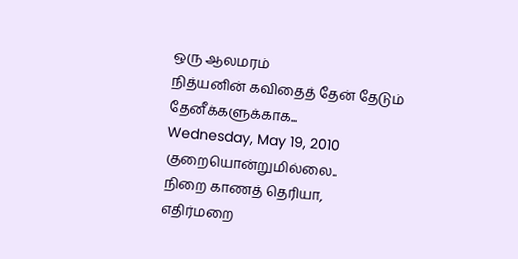ஒரு ஆலமரம்
நித்யனின் கவிதைத் தேன் தேடும் தேனீக்களுக்காக...
Wednesday, May 19, 2010
குறையொன்றுமில்லை..
நிறை காணத் தெரியா,
எதிர்மறை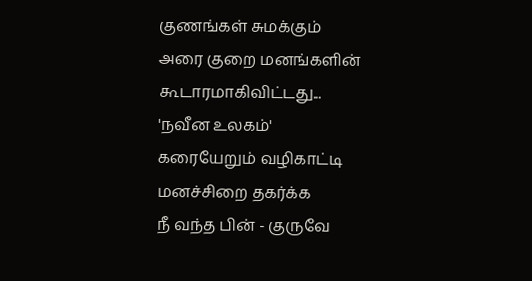குணங்கள் சுமக்கும்
அரை குறை மனங்களின்
கூடாரமாகிவிட்டது...
'நவீன உலகம்'
கரையேறும் வழிகாட்டி
மனச்சிறை தகர்க்க
நீ வந்த பின் - குருவே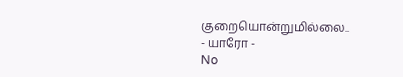குறையொன்றுமில்லை..
- யாரோ -
No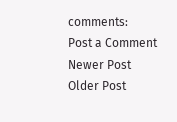comments:
Post a Comment
Newer Post
Older Post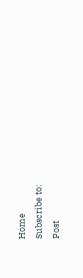Home
Subscribe to:
Post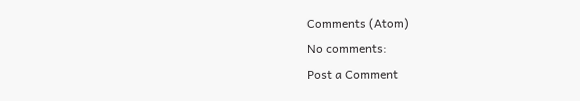Comments (Atom)
No comments:
Post a Comment